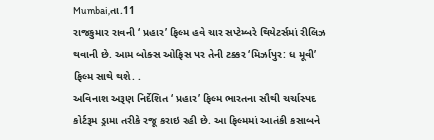Mumbai,તા.11
રાજકુમાર રાવની ‘ પ્રહાર’ ફિલ્મ હવે ચાર સપ્ટેમ્બરે થિયેટર્સમાં રીલિઝ થવાની છે. આમ બોક્સ ઓફિસ પર તેની ટક્કર ‘મિર્ઝાપુર: ધ મૂવી’ ફિલ્મ સાથે થશે. .
અવિનાશ અરૂણ નિર્દેશિત ‘ પ્રહાર’ ફિલ્મ ભારતના સૌથી ચર્ચાસ્પદ કોર્ટરૂમ ડ્રામા તરીકે રજૂ કરાઇ રહી છે. આ ફિલ્મમાં આતંકી કસાબને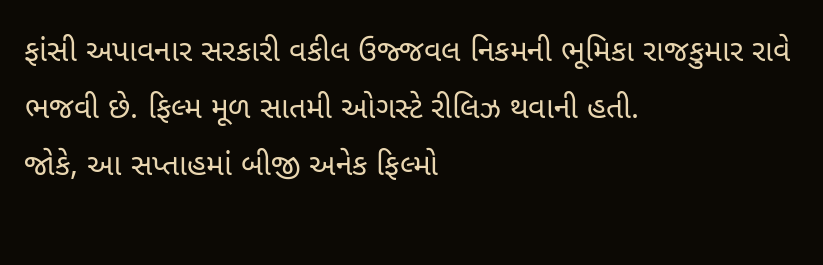ફાંસી અપાવનાર સરકારી વકીલ ઉજ્જવલ નિકમની ભૂમિકા રાજકુમાર રાવે ભજવી છે. ફિલ્મ મૂળ સાતમી ઓગસ્ટે રીલિઝ થવાની હતી.
જોકે, આ સપ્તાહમાં બીજી અનેક ફિલ્મો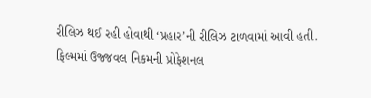રીલિઝ થઈ રહી હોવાથી ‘પ્રહાર’ની રીલિઝ ટાળવામાં આવી હતી.
ફિલ્મમાં ઉજ્જવલ નિકમની પ્રોફેશનલ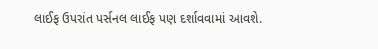લાઈફ ઉપરાંત પર્સનલ લાઈફ પણ દર્શાવવામાં આવશે.